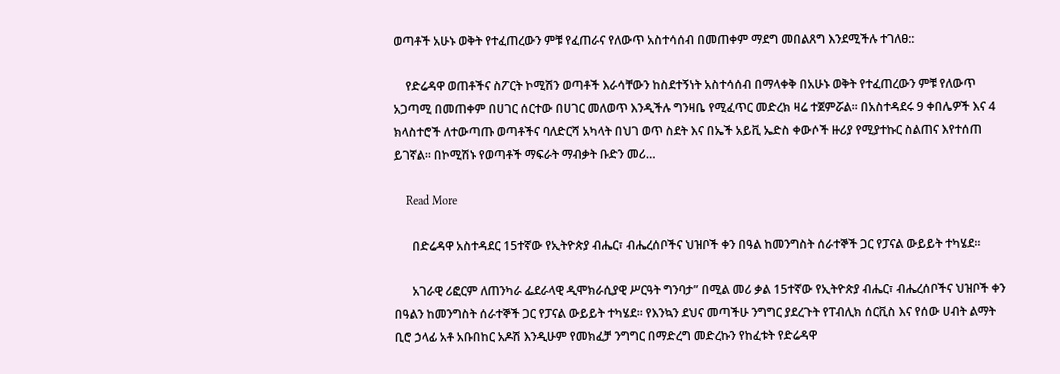ወጣቶች አሁኑ ወቅት የተፈጠረውን ምቹ የፈጠራና የለውጥ አስተሳሰብ በመጠቀም ማደግ መበልጸግ እንደሚችሉ ተገለፀ::

    የድሬዳዋ ወጠቶችና ስፖርት ኮሚሽን ወጣቶች እራሳቸውን ከስደተኝነት አስተሳሰብ በማላቀቅ በአሁኑ ወቅት የተፈጠረውን ምቹ የለውጥ አጋጣሚ በመጠቀም በሀገር ሰርተው በሀገር መለወጥ እንዲችሉ ግንዛቤ የሚፈጥር መድረክ ዛሬ ተጀምሯል፡፡ በአስተዳደሩ 9 ቀበሌዎች እና 4 ክላስተሮች ለተውጣጡ ወጣቶችና ባለድርሻ አካላት በህገ ወጥ ስደት እና በኤች አይቪ ኤድስ ቀውሶች ዙሪያ የሚያተኩር ስልጠና እየተሰጠ ይገኛል፡፡ በኮሚሽኑ የወጣቶች ማፍራት ማብቃት ቡድን መሪ…

    Read More

      በድሬዳዋ አስተዳደር 15ተኛው የኢትዮጵያ ብሔር፣ ብሔረሰቦችና ህዝቦች ቀን በዓል ከመንግስት ሰራተኞች ጋር የፓናል ውይይት ተካሄደ።

      አገራዊ ሪፎርም ለጠንካራ ፌደራላዊ ዲሞክራሲያዊ ሥርዓት ግንባታ” በሚል መሪ ቃል 15ተኛው የኢትዮጵያ ብሔር፣ ብሔረሰቦችና ህዝቦች ቀን በዓልን ከመንግስት ሰራተኞች ጋር የፓናል ውይይት ተካሄደ። የእንኳን ደህና መጣችሁ ንግግር ያደረጉት የፐብሊክ ሰርቪስ እና የሰው ሀብት ልማት ቢሮ ኃላፊ አቶ አቡበከር አዶሽ እንዲሁም የመክፈቻ ንግግር በማድረግ መድረኩን የከፈቱት የድሬዳዋ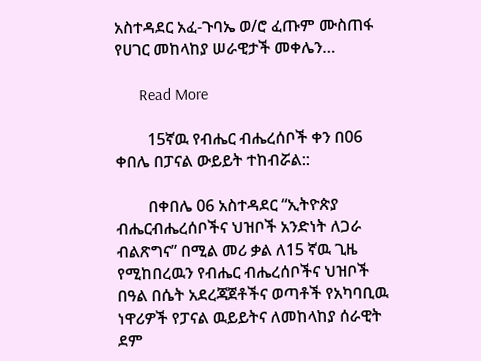አስተዳደር አፈ-ጉባኤ ወ/ሮ ፈጡም ሙስጠፋ የሀገር መከላከያ ሠራዊታች መቀሌን…

      Read More

        15ኛዉ የብሔር ብሔረሰቦች ቀን በ06 ቀበሌ በፓናል ውይይት ተከብሯል::

        በቀበሌ 06 አስተዳደር “ኢትዮጵያ ብሔርብሔረሰቦችና ህዝቦች አንድነት ለጋራ ብልጽግና” በሚል መሪ ቃል ለ15 ኛዉ ጊዜ የሚከበረዉን የብሔር ብሔረሰቦችና ህዝቦች በዓል በሴት አደረጃጀቶችና ወጣቶች የአካባቢዉ ነዋሪዎች የፓናል ዉይይትና ለመከላከያ ሰራዊት ደም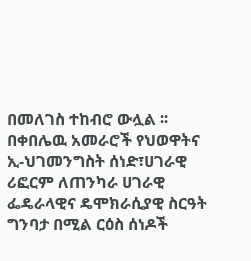በመለገስ ተከብሮ ውሏል ፡፡ በቀበሌዉ አመራሮች የህወዋትና ኢ-ህገመንግስት ሰነድ፣ሀገራዊ ሪፎርም ለጠንካራ ሀገራዊ ፌዴራላዊና ዴሞክራሲያዊ ስርዓት ግንባታ በሚል ርዕስ ሰነዶች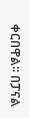ቀርበዋል፡፡ በፓናል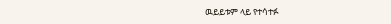ዉይይቱም ላይ የተሳተፉ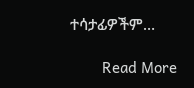ተሳታፊዎችም…

        Read More